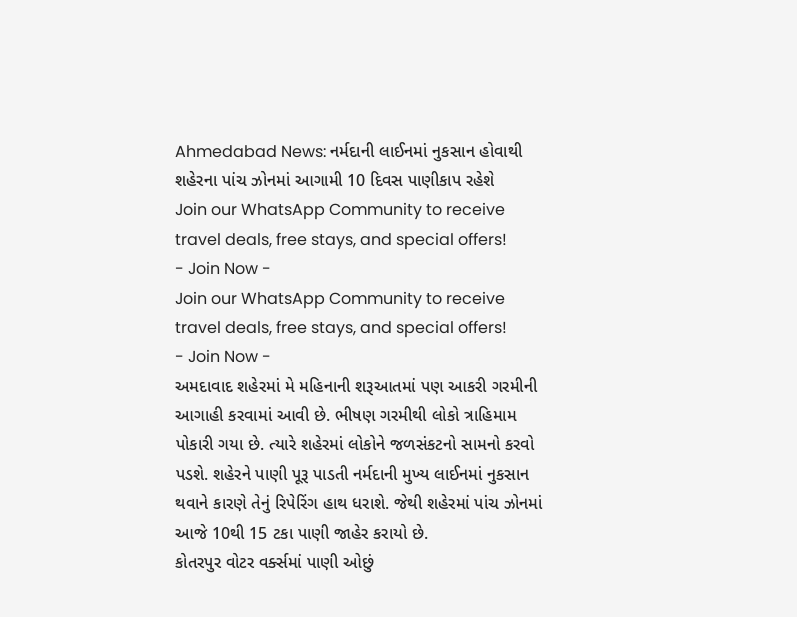Ahmedabad News: નર્મદાની લાઈનમાં નુકસાન હોવાથી શહેરના પાંચ ઝોનમાં આગામી 10 દિવસ પાણીકાપ રહેશે
Join our WhatsApp Community to receive travel deals, free stays, and special offers!
- Join Now -
Join our WhatsApp Community to receive travel deals, free stays, and special offers!
- Join Now -
અમદાવાદ શહેરમાં મે મહિનાની શરૂઆતમાં પણ આકરી ગરમીની આગાહી કરવામાં આવી છે. ભીષણ ગરમીથી લોકો ત્રાહિમામ પોકારી ગયા છે. ત્યારે શહેરમાં લોકોને જળસંકટનો સામનો કરવો પડશે. શહેરને પાણી પૂરૂ પાડતી નર્મદાની મુખ્ય લાઈનમાં નુકસાન થવાને કારણે તેનું રિપેરિંગ હાથ ધરાશે. જેથી શહેરમાં પાંચ ઝોનમાં આજે 10થી 15 ટકા પાણી જાહેર કરાયો છે.
કોતરપુર વોટર વર્ક્સમાં પાણી ઓછું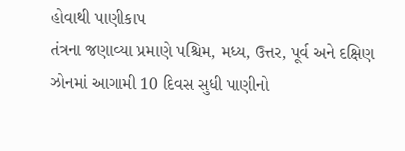હોવાથી પાણીકાપ
તંત્રના જણાવ્યા પ્રમાણે પશ્ચિમ, મધ્ય, ઉત્તર, પૂર્વ અને દક્ષિણ ઝોનમાં આગામી 10 દિવસ સુધી પાણીનો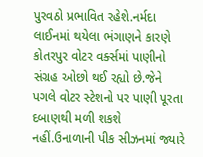પુરવઠો પ્રભાવિત રહેશે.નર્મદા લાઈનમાં થયેલા ભંગાણને કારણે કોતરપુર વોટર વર્ક્સમાં પાણીનો સંગ્રહ ઓછો થઈ રહ્યો છે.જેને પગલે વોટર સ્ટેશનો પર પાણી પૂરતા દબાણથી મળી શકશે નહીં.ઉનાળાની પીક સીઝનમાં જ્યારે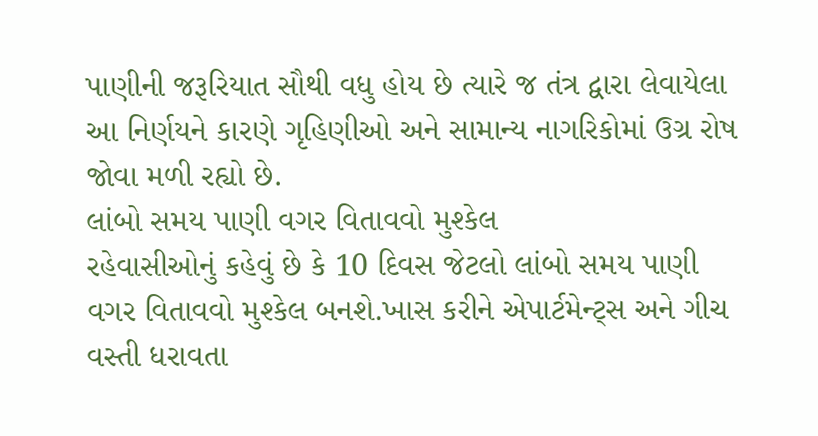પાણીની જરૂરિયાત સૌથી વધુ હોય છે ત્યારે જ તંત્ર દ્વારા લેવાયેલા આ નિર્ણયને કારણે ગૃહિણીઓ અને સામાન્ય નાગરિકોમાં ઉગ્ર રોષ જોવા મળી રહ્યો છે.
લાંબો સમય પાણી વગર વિતાવવો મુશ્કેલ
રહેવાસીઓનું કહેવું છે કે 10 દિવસ જેટલો લાંબો સમય પાણી વગર વિતાવવો મુશ્કેલ બનશે.ખાસ કરીને એપાર્ટમેન્ટ્સ અને ગીચ વસ્તી ધરાવતા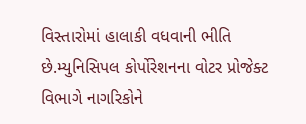વિસ્તારોમાં હાલાકી વધવાની ભીતિ છે.મ્યુનિસિપલ કોર્પોરેશનના વોટર પ્રોજેક્ટ વિભાગે નાગરિકોને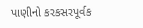પાણીનો કરકસરપૂર્વક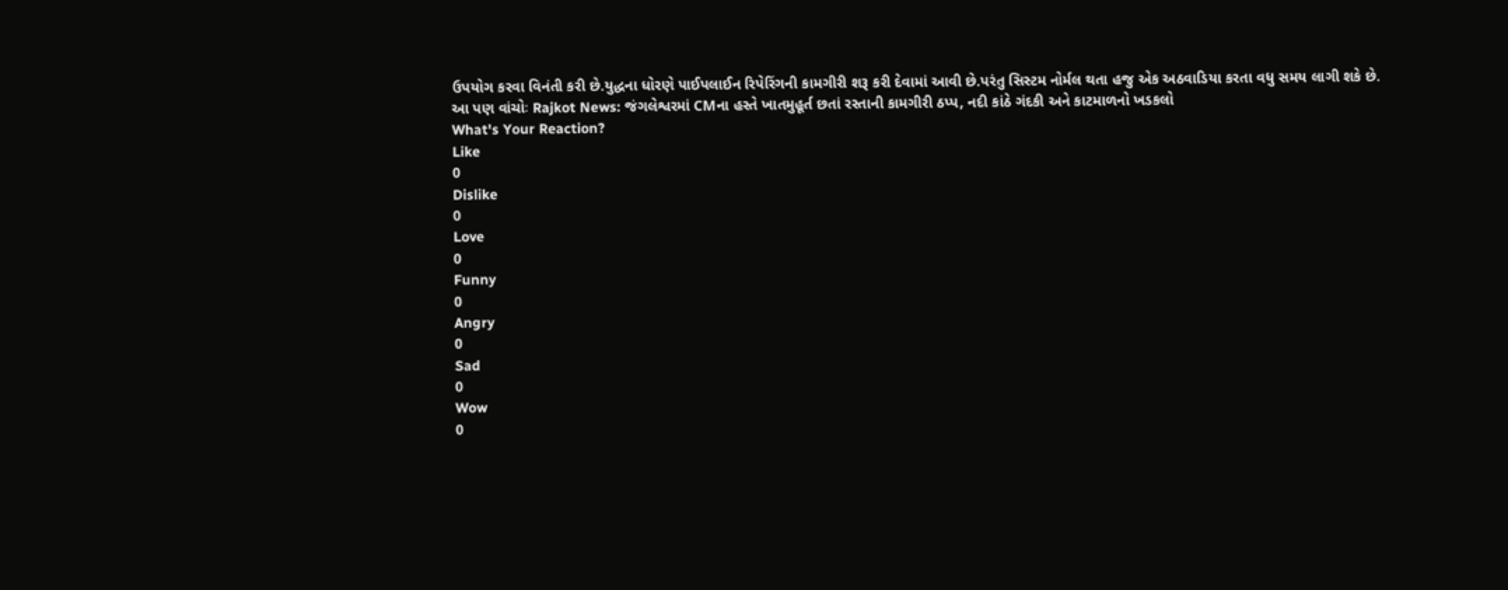ઉપયોગ કરવા વિનંતી કરી છે.યુદ્ધના ધોરણે પાઈપલાઈન રિપેરિંગની કામગીરી શરૂ કરી દેવામાં આવી છે.પરંતુ સિસ્ટમ નોર્મલ થતા હજુ એક અઠવાડિયા કરતા વધુ સમય લાગી શકે છે.
આ પણ વાંચોઃ Rajkot News: જંગલેશ્વરમાં CMના હસ્તે ખાતમુહૂર્ત છતાં રસ્તાની કામગીરી ઠપ્પ, નદી કાંઠે ગંદકી અને કાટમાળનો ખડકલો
What's Your Reaction?
Like
0
Dislike
0
Love
0
Funny
0
Angry
0
Sad
0
Wow
0